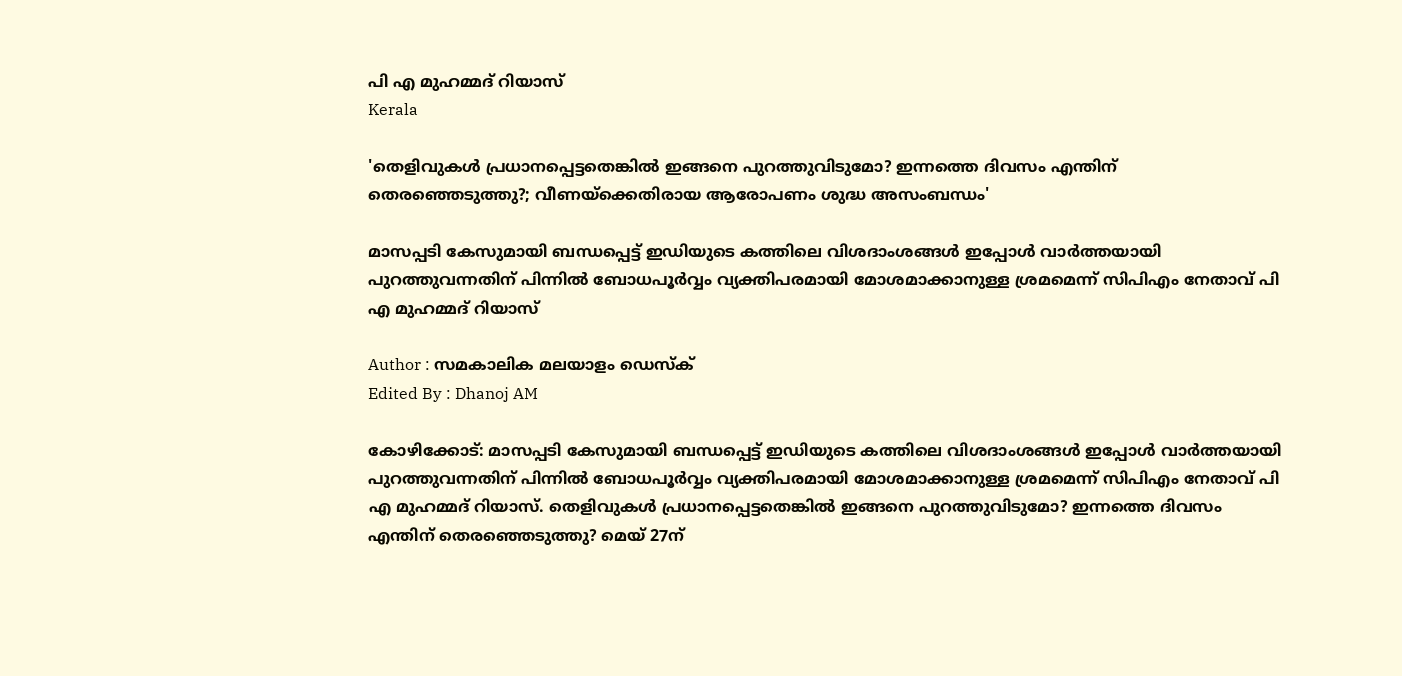പി എ മുഹമ്മദ് റിയാസ്
Kerala

'തെളിവുകള്‍ പ്രധാനപ്പെട്ടതെങ്കില്‍ ഇങ്ങനെ പുറത്തുവിടുമോ? ഇന്നത്തെ ദിവസം എന്തിന് തെരഞ്ഞെടുത്തു?; വീണയ്‌ക്കെതിരായ ആരോപണം ശുദ്ധ അസംബന്ധം'

മാസപ്പടി കേസുമായി ബന്ധപ്പെട്ട് ഇഡിയുടെ കത്തിലെ വിശദാംശങ്ങള്‍ ഇപ്പോള്‍ വാര്‍ത്തയായി പുറത്തുവന്നതിന് പിന്നില്‍ ബോധപൂര്‍വ്വം വ്യക്തിപരമായി മോശമാക്കാനുള്ള ശ്രമമെന്ന് സിപിഎം നേതാവ് പി എ മുഹമ്മദ് റിയാസ്

Author : സമകാലിക മലയാളം ഡെസ്ക്
Edited By : Dhanoj AM

കോഴിക്കോട്: മാസപ്പടി കേസുമായി ബന്ധപ്പെട്ട് ഇഡിയുടെ കത്തിലെ വിശദാംശങ്ങള്‍ ഇപ്പോള്‍ വാര്‍ത്തയായി പുറത്തുവന്നതിന് പിന്നില്‍ ബോധപൂര്‍വ്വം വ്യക്തിപരമായി മോശമാക്കാനുള്ള ശ്രമമെന്ന് സിപിഎം നേതാവ് പി എ മുഹമ്മദ് റിയാസ്. തെളിവുകള്‍ പ്രധാനപ്പെട്ടതെങ്കില്‍ ഇങ്ങനെ പുറത്തുവിടുമോ? ഇന്നത്തെ ദിവസം എന്തിന് തെരഞ്ഞെടുത്തു? മെയ് 27ന്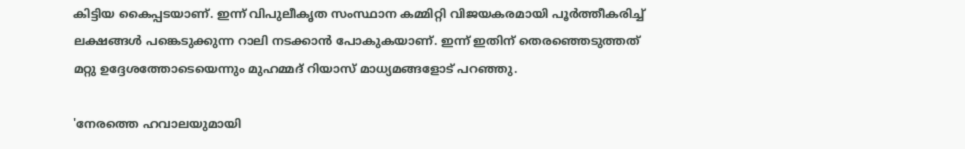കിട്ടിയ കൈപ്പടയാണ്. ഇന്ന് വിപുലീകൃത സംസ്ഥാന കമ്മിറ്റി വിജയകരമായി പൂര്‍ത്തീകരിച്ച് ലക്ഷങ്ങള്‍ പങ്കെടുക്കുന്ന റാലി നടക്കാന്‍ പോകുകയാണ്. ഇന്ന് ഇതിന് തെരഞ്ഞെടുത്തത് മറ്റു ഉദ്ദേശത്തോടെയെന്നും മുഹമ്മദ് റിയാസ് മാധ്യമങ്ങളോട് പറഞ്ഞു.

'നേരത്തെ ഹവാലയുമായി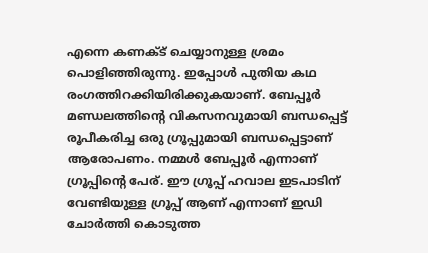എന്നെ കണക്ട് ചെയ്യാനുള്ള ശ്രമം പൊളിഞ്ഞിരുന്നു. ഇപ്പോള്‍ പുതിയ കഥ രംഗത്തിറക്കിയിരിക്കുകയാണ്. ബേപ്പൂര്‍ മണ്ഡലത്തിന്റെ വികസനവുമായി ബന്ധപ്പെട്ട് രൂപീകരിച്ച ഒരു ഗ്രൂപ്പുമായി ബന്ധപ്പെട്ടാണ് ആരോപണം. നമ്മള്‍ ബേപ്പൂര്‍ എന്നാണ് ഗ്രൂപ്പിന്റെ പേര്. ഈ ഗ്രൂപ്പ് ഹവാല ഇടപാടിന് വേണ്ടിയുള്ള ഗ്രൂപ്പ് ആണ് എന്നാണ് ഇഡി ചോര്‍ത്തി കൊടുത്ത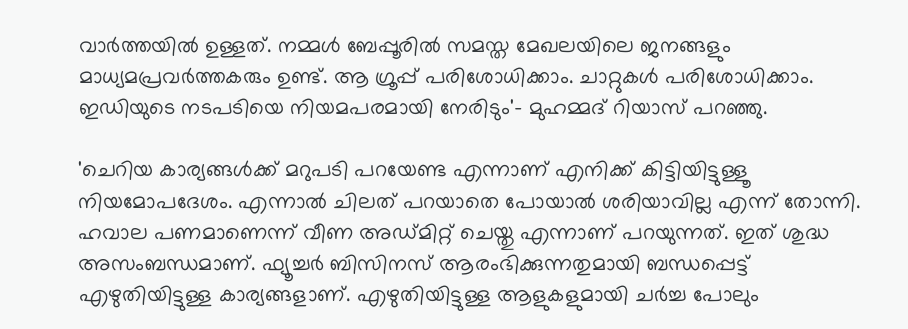വാര്‍ത്തയില്‍ ഉള്ളത്. നമ്മള്‍ ബേപ്പൂരില്‍ സമസ്ത മേഖലയിലെ ജനങ്ങളും മാധ്യമപ്രവര്‍ത്തകരും ഉണ്ട്. ആ ഗ്രൂപ്പ് പരിശോധിക്കാം. ചാറ്റുകള്‍ പരിശോധിക്കാം. ഇഡിയുടെ നടപടിയെ നിയമപരമായി നേരിടും'- മുഹമ്മദ് റിയാസ് പറഞ്ഞു.

'ചെറിയ കാര്യങ്ങള്‍ക്ക് മറുപടി പറയേണ്ട എന്നാണ് എനിക്ക് കിട്ടിയിട്ടുള്ളൂ നിയമോപദേശം. എന്നാല്‍ ചിലത് പറയാതെ പോയാല്‍ ശരിയാവില്ല എന്ന് തോന്നി. ഹവാല പണമാണെന്ന് വീണ അഡ്മിറ്റ് ചെയ്തു എന്നാണ് പറയുന്നത്. ഇത് ശുദ്ധ അസംബന്ധമാണ്. ഫ്യൂച്ചര്‍ ബിസിനസ് ആരംഭിക്കുന്നതുമായി ബന്ധപ്പെട്ട് എഴുതിയിട്ടുള്ള കാര്യങ്ങളാണ്. എഴുതിയിട്ടുള്ള ആളുകളുമായി ചര്‍ച്ച പോലും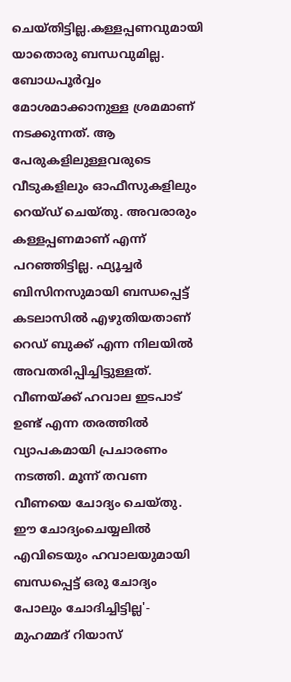ചെയ്തിട്ടില്ല.കള്ളപ്പണവുമായി യാതൊരു ബന്ധവുമില്ല. ബോധപൂര്‍വ്വം മോശമാക്കാനുള്ള ശ്രമമാണ് നടക്കുന്നത്. ആ പേരുകളിലുള്ളവരുടെ വീടുകളിലും ഓഫീസുകളിലും റെയ്ഡ് ചെയ്തു. അവരാരും കള്ളപ്പണമാണ് എന്ന് പറഞ്ഞിട്ടില്ല. ഫ്യൂച്ചര്‍ ബിസിനസുമായി ബന്ധപ്പെട്ട് കടലാസില്‍ എഴുതിയതാണ് റെഡ് ബുക്ക് എന്ന നിലയില്‍ അവതരിപ്പിച്ചിട്ടുള്ളത്. വീണയ്ക്ക് ഹവാല ഇടപാട് ഉണ്ട് എന്ന തരത്തില്‍ വ്യാപകമായി പ്രചാരണം നടത്തി. മൂന്ന് തവണ വീണയെ ചോദ്യം ചെയ്തു. ഈ ചോദ്യംചെയ്യലില്‍ എവിടെയും ഹവാലയുമായി ബന്ധപ്പെട്ട് ഒരു ചോദ്യം പോലും ചോദിച്ചിട്ടില്ല'- മുഹമ്മദ് റിയാസ്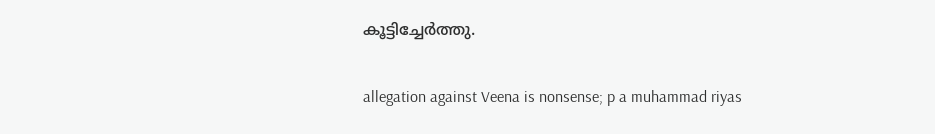കൂട്ടിച്ചേര്‍ത്തു.

allegation against Veena is nonsense; p a muhammad riyas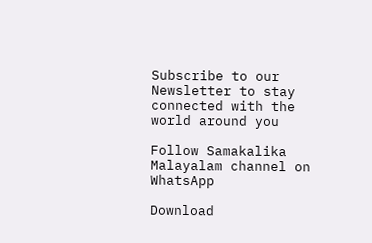Subscribe to our Newsletter to stay connected with the world around you

Follow Samakalika Malayalam channel on WhatsApp

Download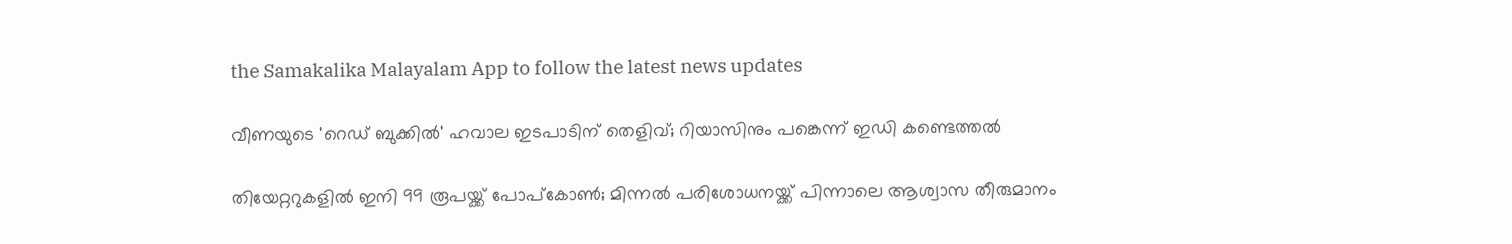the Samakalika Malayalam App to follow the latest news updates

വീണയുടെ 'റെഡ് ബുക്കില്‍' ഹവാല ഇടപാടിന് തെളിവ്; റിയാസിനും പങ്കെന്ന് ഇഡി കണ്ടെത്തല്‍

തിയേറ്ററുകളില്‍ ഇനി 99 രൂപയ്ക്ക് പോപ്‌കോണ്‍; മിന്നല്‍ പരിശോധനയ്ക്ക് പിന്നാലെ ആശ്വാസ തീരുമാനം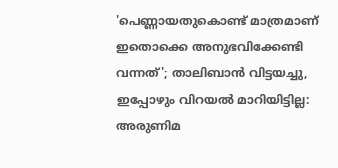'പെണ്ണായതുകൊണ്ട് മാത്രമാണ് ഇതൊക്കെ അനുഭവിക്കേണ്ടി വന്നത്'; താലിബാന്‍ വിട്ടയച്ചു, ഇപ്പോഴും വിറയല്‍ മാറിയിട്ടില്ല: അരുണിമ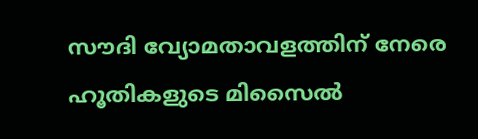സൗദി വ്യോമതാവളത്തിന് നേരെ ഹൂതികളുടെ മിസൈല്‍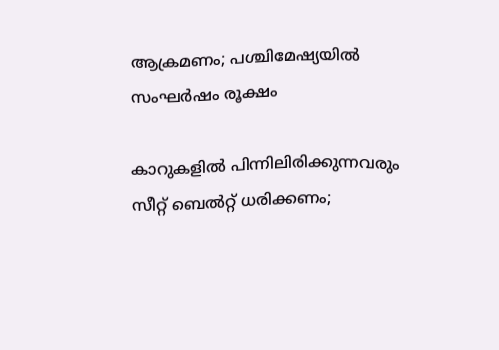ആക്രമണം; പശ്ചിമേഷ്യയില്‍ സംഘര്‍ഷം രൂക്ഷം

കാറുകളില്‍ പിന്നിലിരിക്കുന്നവരും സീറ്റ് ബെല്‍റ്റ് ധരിക്കണം;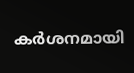കര്‍ശനമായി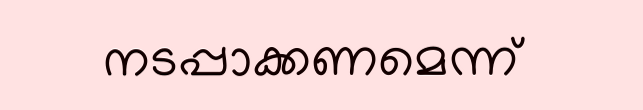നടപ്പാക്കണമെന്ന്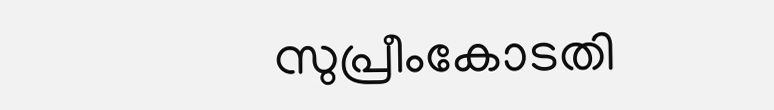സുപ്രീംകോടതി